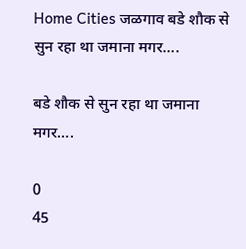Home Cities जळगाव बडे शौक से सुन रहा था जमाना मगर….

बडे शौक से सुन रहा था जमाना मगर….

0
45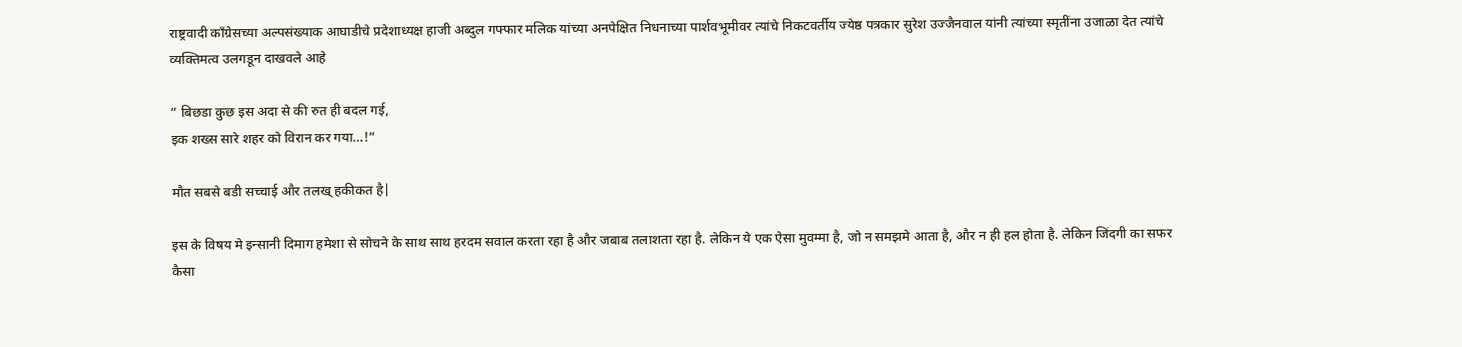राष्ट्रवादी काँग्रेसच्या अल्पसंख्याक आघाडीचे प्रदेशाध्यक्ष हाजी अब्दुल गफ्फार मलिक यांच्या अनपेक्षित निधनाच्या पार्शवभूमीवर त्यांचे निकटवर्तीय ज्येष्ठ पत्रकार सुरेश उज्जैनवाल यांनी त्यांच्या स्मृतींना उजाळा देत त्यांचे व्यक्तिमत्व उलगडून दाखवले आहे

” बिछडा कुछ इस अदा से की रुत ही बदल गई,
इक शख्स सारे शहर को विरान कर गया…!”

मौत सबसे बडी सच्चाई और तलख् हकीकत है|

इस के विषय मे इन्सानी दिमाग हमेशा से सोचने के साथ साथ हरदम सवाल करता रहा है और जबाब तलाशता रहा है. लेकिन ये एक ऐसा मुवम्मा है, जो न समझमे आता है, और न ही हल होता है. लेकिन जिंदगी का सफर कैसा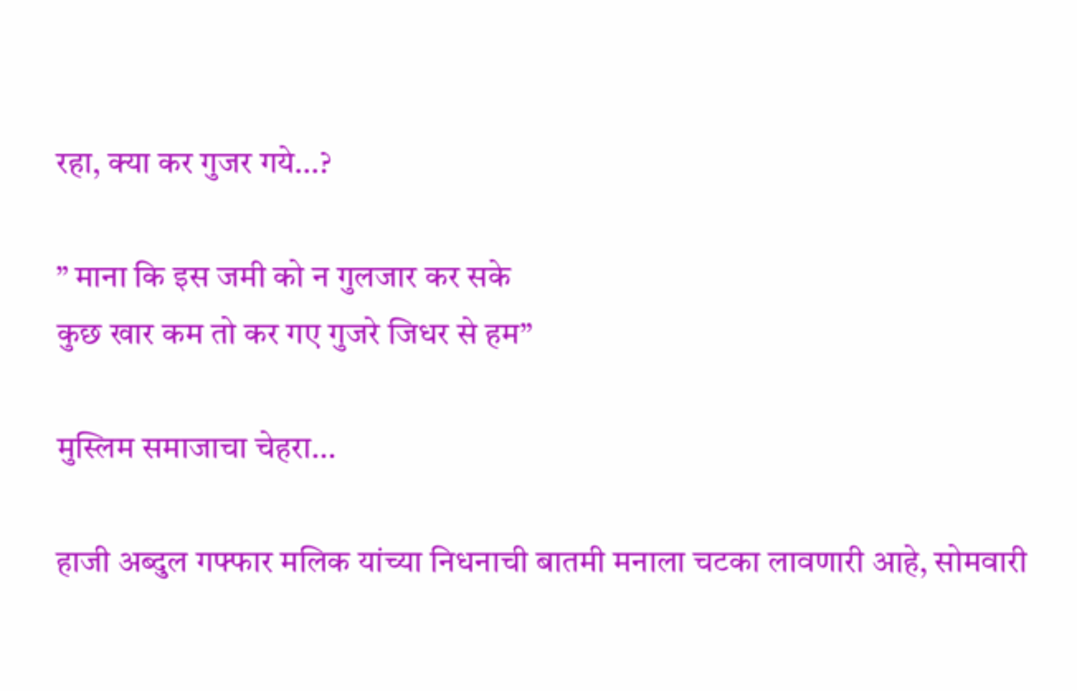रहा, क्या कर गुजर गये…?

” माना कि इस जमी को न गुलजार कर सके
कुछ खार कम तो कर गए गुजरे जिधर से हम”

मुस्लिम समाजाचा चेहरा…

हाजी अब्दुल गफ्फार मलिक यांच्या निधनाची बातमी मनाला चटका लावणारी आहे, सोमवारी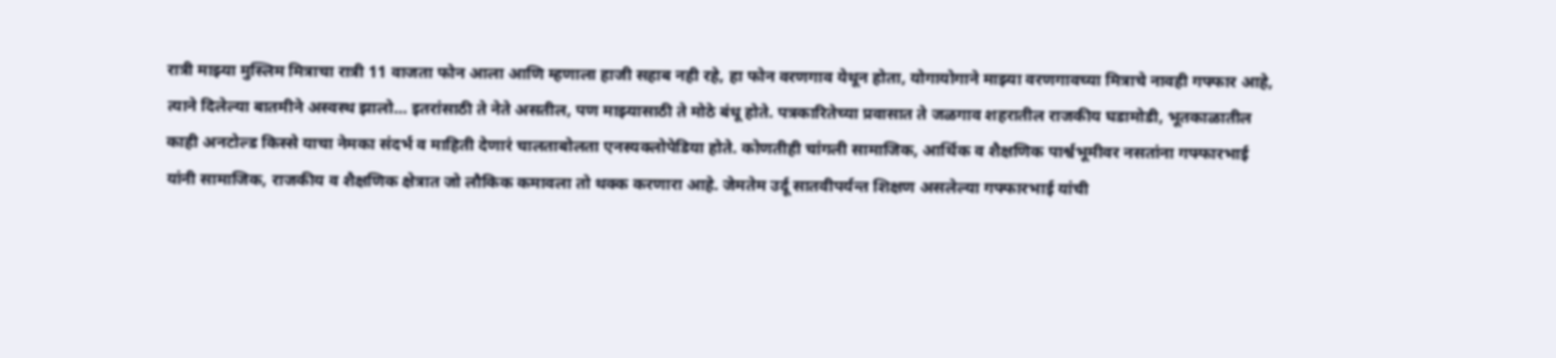रात्री माझ्या मुस्लिम मित्राचा रात्री 11 वाजता फोन आला आणि म्हणाला हाजी सहाब नही रहे, हा फोन वरणगाव येथून होता, योगायोगाने माझ्या वरणगावच्या मित्राचे नावही गफ्फार आहे, त्याने दिलेल्या बातमीने अस्वस्थ झालो… इतरांसाठी ते नेते असतील, पण माझ्यासाठी ते मोठे बंधू होते. पत्रकारितेच्या प्रवासात ते जळगाव शहरातील राजकीय घडामोडी, भूतकाळातील काही अनटोल्ड किस्से याचा नेमका संदर्भ व माहिती देणारं चालताबोलता एनस्यक्लोपेडिया होते. कोणतीही चांगली सामाजिक, आर्थिक व शैक्षणिक पार्श्वभूमीवर नसतांना गफ्फारभाई यांनी सामाजिक, राजकीय व शैक्षणिक क्षेत्रात जो लौकिक कमावला तो थक्क करणारा आहे. जेमतेम उर्दू सातवीपर्यन्त शिक्षण असलेल्या गफ्फारभाई यांची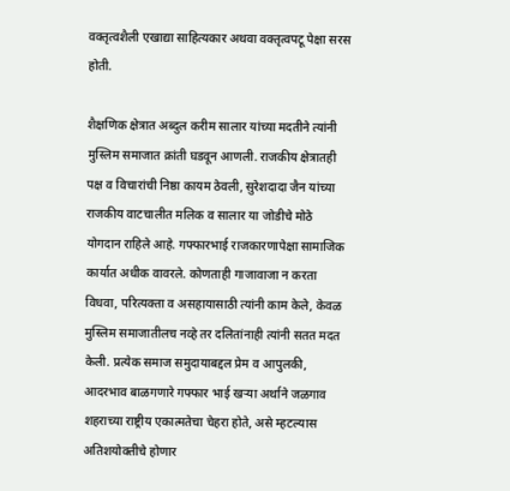वक्तृत्वशैली एखाद्या साहित्यकार अथवा वक्तृत्वपटू पेक्षा सरस होती.

शैक्षणिक क्षेत्रात अब्दुल करीम सालार यांच्या मदतीने त्यांनी मुस्लिम समाजात क्रांती घडवून आणली. राजकीय क्षेत्रातही पक्ष व विचारांची निष्ठा कायम ठेवली, सुरेशदादा जैन यांच्या राजकीय वाटचालीत मलिक व सालार या जोडीचे मोठे योगदान राहिले आहे. गफ्फारभाई राजकारणापेक्षा सामाजिक कार्यात अधीक वावरले. कोणताही गाजावाजा न करता विधवा, परित्यक्ता व असहायासाठी त्यांनी काम केले, केवळ मुस्लिम समाजातीलच नव्हे तर दलितांनाही त्यांनी सतत मदत केली. प्रत्येक समाज समुदायाबद्दल प्रेम व आपुलकी, आदरभाव बाळगणारे गफ्फार भाई खऱ्या अर्थाने जळगाव शहराच्या राष्ट्रीय एकात्मतेचा चेहरा होते, असे म्हटल्यास अतिशयोक्तीचे होणार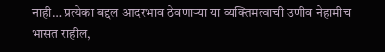नाही… प्रत्येका बद्दल आदरभाव ठेवणाऱ्या या व्यक्तिमत्वाची उणीव नेहामीच भासत राहील,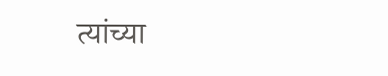त्यांच्या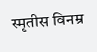स्मृतीस विनम्र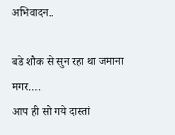अभिवादन..

बडे शौक से सुन रहा था जमाना मगर….
आप ही सो गये दास्तां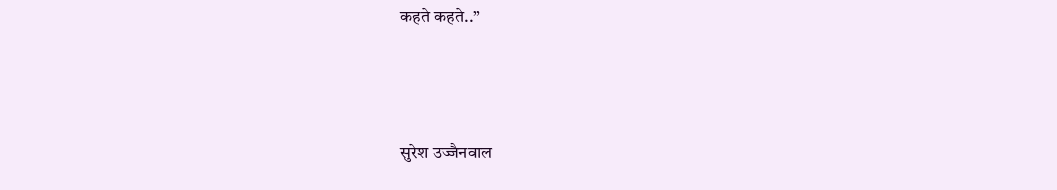कहते कहते..”



सुरेश उज्जैनवाल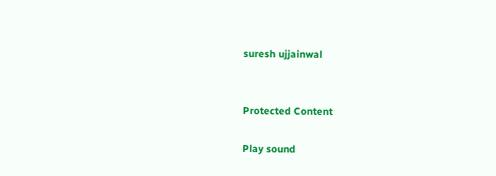suresh ujjainwal


Protected Content

Play sound